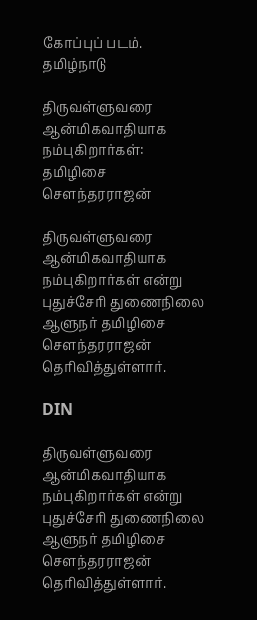கோப்புப் படம்.
தமிழ்நாடு

திருவள்ளுவரை ஆன்மிகவாதியாக நம்புகிறார்கள்: தமிழிசை சௌந்தரராஜன்

திருவள்ளுவரை ஆன்மிகவாதியாக நம்புகிறார்கள் என்று புதுச்சேரி துணைநிலை ஆளுநர் தமிழிசை சௌந்தரராஜன் தெரிவித்துள்ளார்.

DIN

திருவள்ளுவரை ஆன்மிகவாதியாக நம்புகிறார்கள் என்று புதுச்சேரி துணைநிலை ஆளுநர் தமிழிசை சௌந்தரராஜன் தெரிவித்துள்ளார்.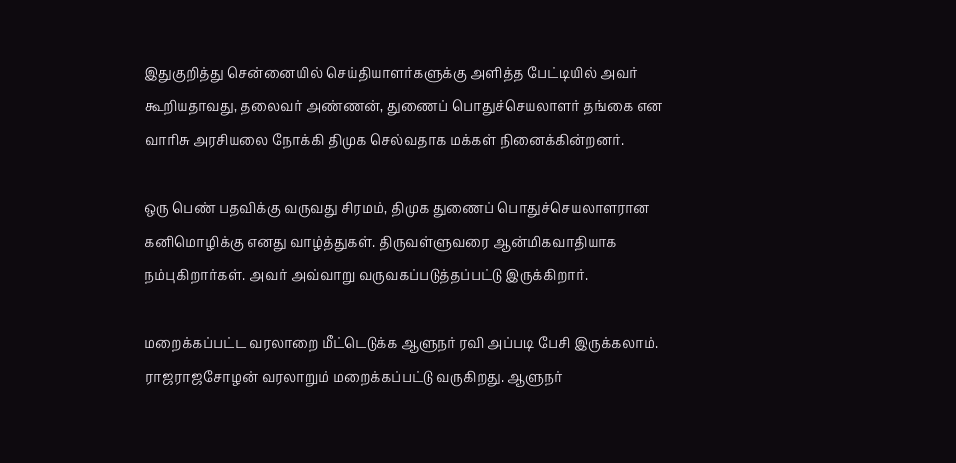இதுகுறித்து சென்னையில் செய்தியாளர்களுக்கு அளித்த பேட்டியில் அவர் கூறியதாவது, தலைவர் அண்ணன், துணைப் பொதுச்செயலாளர் தங்கை என வாரிசு அரசியலை நோக்கி திமுக செல்வதாக மக்கள் நினைக்கின்றனர்.

ஒரு பெண் பதவிக்கு வருவது சிரமம், திமுக துணைப் பொதுச்செயலாளரான கனிமொழிக்கு எனது வாழ்த்துகள். திருவள்ளுவரை ஆன்மிகவாதியாக நம்புகிறார்கள். அவர் அவ்வாறு வருவகப்படுத்தப்பட்டு இருக்கிறார்.

மறைக்கப்பட்ட வரலாறை மீட்டெடுக்க ஆளுநர் ரவி அப்படி பேசி இருக்கலாம். ராஜராஜசோழன் வரலாறும் மறைக்கப்பட்டு வருகிறது. ஆளுநர்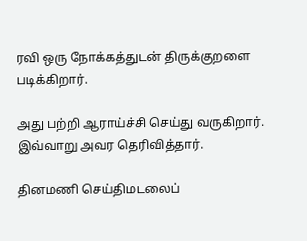ரவி ஒரு நோக்கத்துடன் திருக்குறளை படிக்கிறார்.

அது பற்றி ஆராய்ச்சி செய்து வருகிறார். இவ்வாறு அவர தெரிவித்தார்.

தினமணி செய்திமடலைப்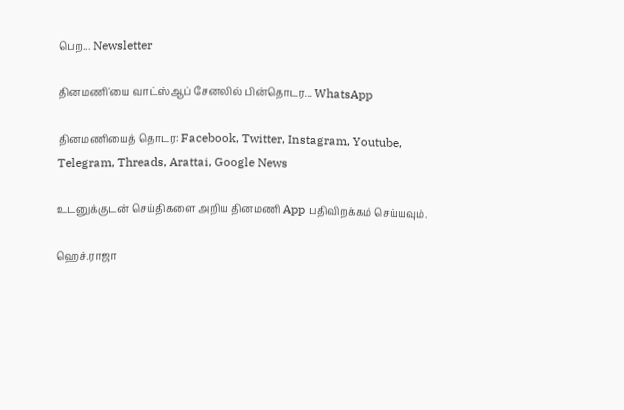பெற... Newsletter

தினமணி'யை வாட்ஸ்ஆப் சேனலில் பின்தொடர... WhatsApp

தினமணியைத் தொடர: Facebook, Twitter, Instagram, Youtube, Telegram, Threads, Arattai, Google News

உடனுக்குடன் செய்திகளை அறிய தினமணி App பதிவிறக்கம் செய்யவும்.

ஹெச்.ராஜா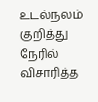உடல்நலம் குறித்து நேரில் விசாரித்த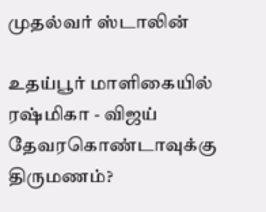முதல்வர் ஸ்டாலின்

உதய்பூர் மாளிகையில் ரஷ்மிகா - விஜய் தேவரகொண்டாவுக்கு திருமணம்?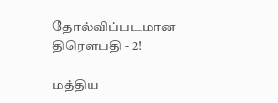தோல்விப்படமான திரௌபதி - 2!

மத்திய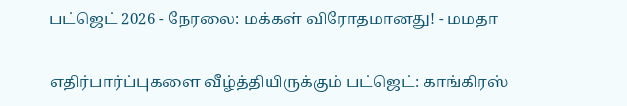பட்ஜெட் 2026 - நேரலை: மக்கள் விரோதமானது! - மமதா

எதிர்பார்ப்புகளை வீழ்த்தியிருக்கும் பட்ஜெட்: காங்கிரஸ்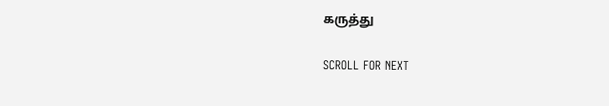கருத்து

SCROLL FOR NEXT